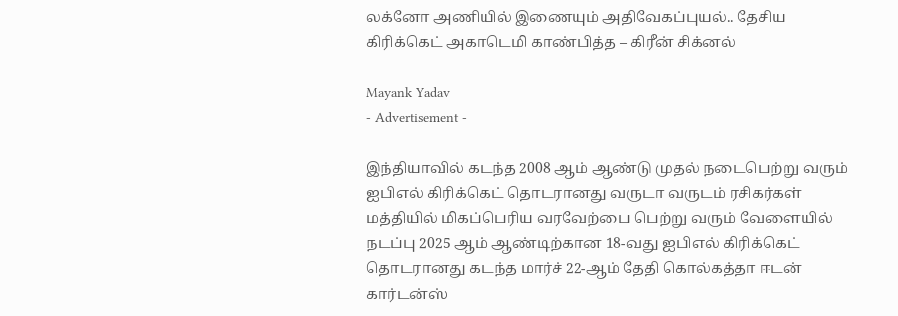லக்னோ அணியில் இணையும் அதிவேகப்புயல்.. தேசிய கிரிக்கெட் அகாடெமி காண்பித்த – கிரீன் சிக்னல்

Mayank Yadav
- Advertisement -

இந்தியாவில் கடந்த 2008 ஆம் ஆண்டு முதல் நடைபெற்று வரும் ஐபிஎல் கிரிக்கெட் தொடரானது வருடா வருடம் ரசிகர்கள் மத்தியில் மிகப்பெரிய வரவேற்பை பெற்று வரும் வேளையில் நடப்பு 2025 ஆம் ஆண்டிற்கான 18-வது ஐபிஎல் கிரிக்கெட் தொடரானது கடந்த மார்ச் 22-ஆம் தேதி கொல்கத்தா ஈடன் கார்டன்ஸ்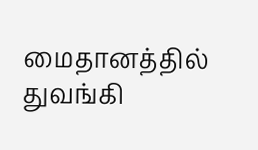மைதானத்தில் துவங்கி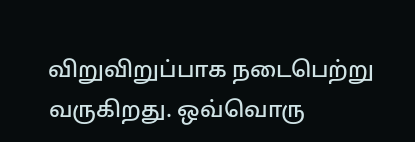விறுவிறுப்பாக நடைபெற்று வருகிறது. ஒவ்வொரு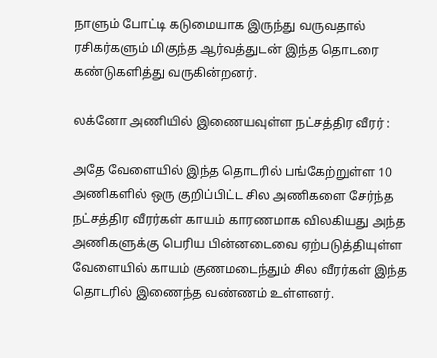நாளும் போட்டி கடுமையாக இருந்து வருவதால் ரசிகர்களும் மிகுந்த ஆர்வத்துடன் இந்த தொடரை கண்டுகளித்து வருகின்றனர்.

லக்னோ அணியில் இணையவுள்ள நட்சத்திர வீரர் :

அதே வேளையில் இந்த தொடரில் பங்கேற்றுள்ள 10 அணிகளில் ஒரு குறிப்பிட்ட சில அணிகளை சேர்ந்த நட்சத்திர வீரர்கள் காயம் காரணமாக விலகியது அந்த அணிகளுக்கு பெரிய பின்னடைவை ஏற்படுத்தியுள்ள வேளையில் காயம் குணமடைந்தும் சில வீரர்கள் இந்த தொடரில் இணைந்த வண்ணம் உள்ளனர்.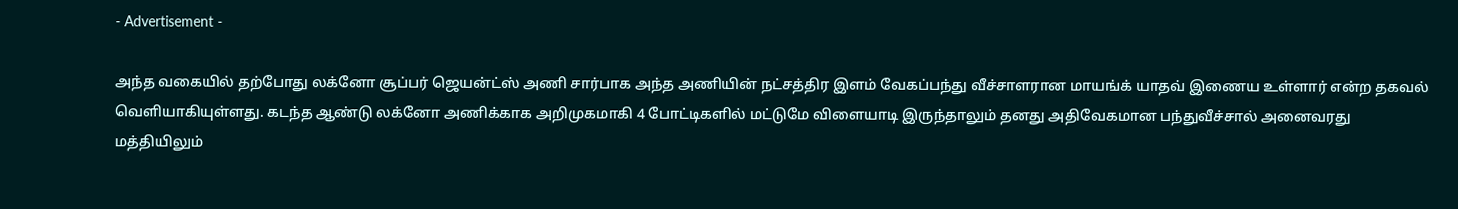- Advertisement -

அந்த வகையில் தற்போது லக்னோ சூப்பர் ஜெயன்ட்ஸ் அணி சார்பாக அந்த அணியின் நட்சத்திர இளம் வேகப்பந்து வீச்சாளரான மாயங்க் யாதவ் இணைய உள்ளார் என்ற தகவல் வெளியாகியுள்ளது. கடந்த ஆண்டு லக்னோ அணிக்காக அறிமுகமாகி 4 போட்டிகளில் மட்டுமே விளையாடி இருந்தாலும் தனது அதிவேகமான பந்துவீச்சால் அனைவரது மத்தியிலும்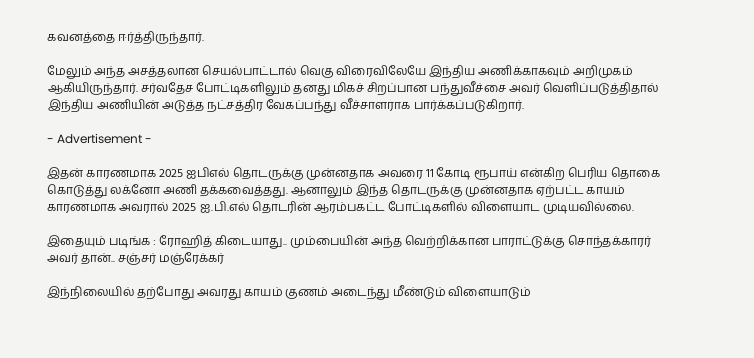கவனத்தை ஈர்த்திருந்தார்.

மேலும் அந்த அசத்தலான செயல்பாட்டால் வெகு விரைவிலேயே இந்திய அணிக்காகவும் அறிமுகம் ஆகியிருந்தார். சர்வதேச போட்டிகளிலும் தனது மிகச் சிறப்பான பந்துவீச்சை அவர் வெளிப்படுத்திதால் இந்திய அணியின் அடுத்த நட்சத்திர வேகப்பந்து வீச்சாளராக பார்க்கப்படுகிறார்.

- Advertisement -

இதன் காரணமாக 2025 ஐபிஎல் தொடருக்கு முன்னதாக அவரை 11 கோடி ரூபாய் என்கிற பெரிய தொகை கொடுத்து லக்னோ அணி தக்கவைத்தது. ஆனாலும் இந்த தொடருக்கு முன்னதாக ஏற்பட்ட காயம் காரணமாக அவரால் 2025 ஐ.பி.எல் தொடரின் ஆரம்பகட்ட போட்டிகளில் விளையாட முடியவில்லை.

இதையும் படிங்க : ரோஹித் கிடையாது.. மும்பையின் அந்த வெற்றிக்கான பாராட்டுக்கு சொந்தக்காரர் அவர் தான்.. சஞ்சர் மஞ்ரேக்கர்

இந்நிலையில் தற்போது அவரது காயம் குணம் அடைந்து மீண்டும் விளையாடும்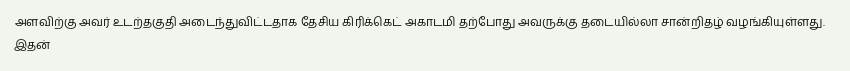அளவிற்கு அவர் உடற்தகுதி அடைந்துவிட்டதாக தேசிய கிரிக்கெட் அகாடமி தற்போது அவருக்கு தடையில்லா சான்றிதழ் வழங்கியுள்ளது. இதன்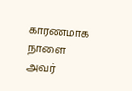காரணமாக நாளை அவர்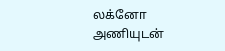லக்னோ அணியுடன்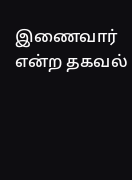இணைவார் என்ற தகவல்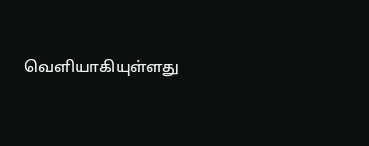வெளியாகியுள்ளது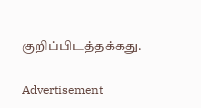குறிப்பிடத்தக்கது.

Advertisement